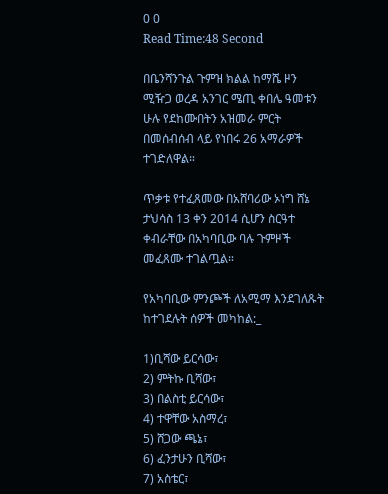0 0
Read Time:48 Second

በቤንሻንጉል ጉምዝ ክልል ከማሼ ዞን ሚዥጋ ወረዳ አንገር ሜጢ ቀበሌ ዓመቱን ሁሉ የደከሙበትን አዝመራ ምርት በመሰብሰብ ላይ የነበሩ 26 አማራዎች ተገድለዋል።

ጥቃቱ የተፈጸመው በአሸባሪው ኦነግ ሸኔ ታህሳስ 13 ቀን 2014 ሲሆን ስርዓተ ቀብራቸው በአካባቢው ባሉ ጉምዞች መፈጸሙ ተገልጧል።

የአካባቢው ምንጮች ለአሚማ እንደገለጹት ከተገደሉት ሰዎች መካከል:_

1)ቢሻው ይርሳው፣
2) ምትኩ ቢሻው፣
3) በልስቲ ይርሳው፣
4) ተዋቸው አስማረ፣
5) ሸጋው ጫኔ፣
6) ፈንታሁን ቢሻው፣
7) አስቴር፣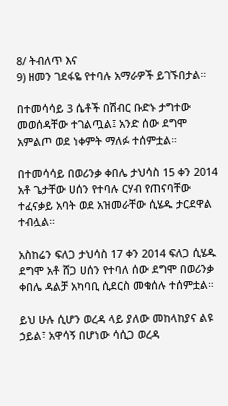8/ ትብለጥ እና
9) ዘመን ገደፋዬ የተባሉ አማራዎች ይገኙበታል።

በተመሳሳይ 3 ሴቶች በሽብር ቡድኑ ታግተው መወሰዳቸው ተገልጧል፤ አንድ ሰው ደግሞ አምልጦ ወደ ነቀምት ማለፉ ተሰምቷል።

በተመሳሳይ በወሪንቃ ቀበሌ ታህሳስ 15 ቀን 2014 አቶ ጌታቸው ሀሰን የተባሉ ርሃብ የጠናባቸው ተፈናቃይ አባት ወደ አዝመራቸው ሲሄዱ ታርደዋል ተብሏል።

አስከሬን ፍለጋ ታህሳስ 17 ቀን 2014 ፍለጋ ሲሄዱ ደግሞ አቶ ሸጋ ሀሰን የተባለ ሰው ደግሞ በወሪንቃ ቀበሌ ዳልቻ አካባቢ ሲደርስ መቁሰሉ ተሰምቷል።

ይህ ሁሉ ሲሆን ወረዳ ላይ ያለው መከላከያና ልዩ ኃይል፣ አዋሳኝ በሆነው ሳሲጋ ወረዳ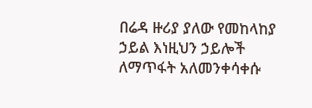በሬዳ ዙሪያ ያለው የመከላከያ ኃይል እነዚህን ኃይሎች ለማጥፋት አለመንቀሳቀሱ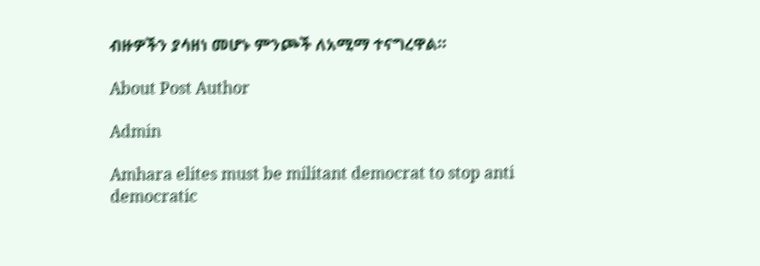ብዙዎችን ያሳዘነ መሆኑ ምንጮች ለአሚማ ተናግረዋል።

About Post Author

Admin

Amhara elites must be militant democrat to stop anti democratic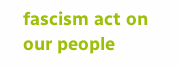fascism act on our people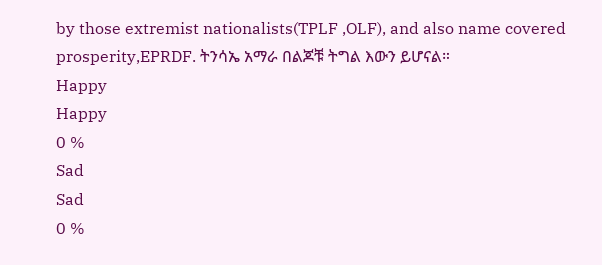by those extremist nationalists(TPLF ,OLF), and also name covered prosperity,EPRDF. ትንሳኤ አማራ በልጆቹ ትግል እውን ይሆናል።
Happy
Happy
0 %
Sad
Sad
0 %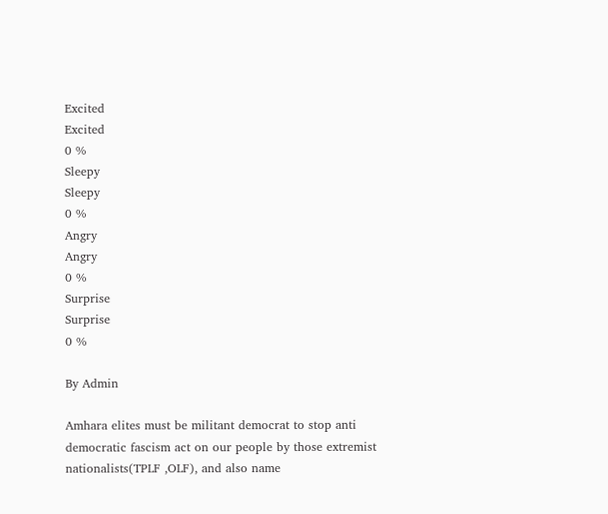Excited
Excited
0 %
Sleepy
Sleepy
0 %
Angry
Angry
0 %
Surprise
Surprise
0 %

By Admin

Amhara elites must be militant democrat to stop anti democratic fascism act on our people by those extremist nationalists(TPLF ,OLF), and also name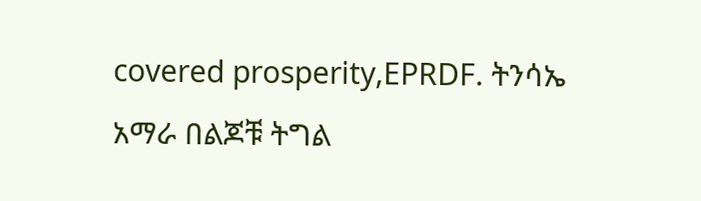covered prosperity,EPRDF. ትንሳኤ አማራ በልጆቹ ትግል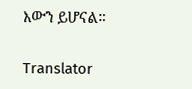እውን ይሆናል።

Translator